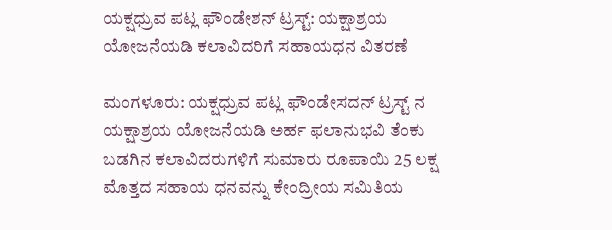ಯಕ್ಷಧ್ರುವ ಪಟ್ಲ ಫೌಂಡೇಶನ್ ಟ್ರಸ್ಟ್: ಯಕ್ಷಾಶ್ರಯ ಯೋಜನೆಯಡಿ ಕಲಾವಿದರಿಗೆ ಸಹಾಯಧನ ವಿತರಣೆ

ಮಂಗಳೂರು: ಯಕ್ಷಧ್ರುವ ಪಟ್ಲ ಫೌಂಡೇಸದನ್ ಟ್ರಸ್ಟ್ ನ ಯಕ್ಷಾಶ್ರಯ ಯೋಜನೆಯಡಿ ಅರ್ಹ ಫಲಾನುಭವಿ ತೆಂಕು ಬಡಗಿನ ಕಲಾವಿದರುಗಳಿಗೆ ಸುಮಾರು ರೂಪಾಯಿ 25 ಲಕ್ಷ ಮೊತ್ತದ ಸಹಾಯ ಧನವನ್ನು ಕೇಂದ್ರೀಯ ಸಮಿತಿಯ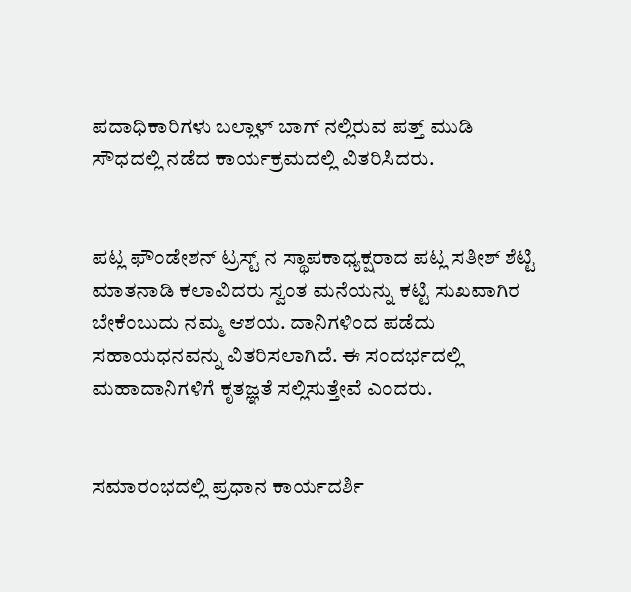ಪದಾಧಿಕಾರಿಗಳು ಬಲ್ಲಾಳ್ ಬಾಗ್ ನಲ್ಲಿರುವ ಪತ್ತ್ ಮುಡಿ ಸೌಧದಲ್ಲಿ ನಡೆದ ಕಾರ್ಯಕ್ರಮದಲ್ಲಿ ವಿತರಿಸಿದರು.


ಪಟ್ಲ ಫೌಂಡೇಶನ್ ಟ್ರಸ್ಟ್ ನ ಸ್ಥಾಪಕಾಧ್ಯಕ್ಷರಾದ ಪಟ್ಲ ಸತೀಶ್ ಶೆಟ್ಟಿ ಮಾತನಾಡಿ ಕಲಾವಿದರು ಸ್ವಂತ ಮನೆಯನ್ನು ಕಟ್ಟಿ ಸುಖವಾಗಿರ ಬೇಕೆಂಬುದು ನಮ್ಮ ಆಶಯ. ದಾನಿಗಳಿಂದ ಪಡೆದು ಸಹಾಯಧನವನ್ನು ವಿತರಿಸಲಾಗಿದೆ. ಈ ಸಂದರ್ಭದಲ್ಲಿ ಮಹಾದಾನಿಗಳಿಗೆ ಕೃತಜ್ಞತೆ ಸಲ್ಲಿಸುತ್ತೇವೆ ಎಂದರು.


ಸಮಾರಂಭದಲ್ಲಿ ಪ್ರಧಾನ ಕಾರ್ಯದರ್ಶಿ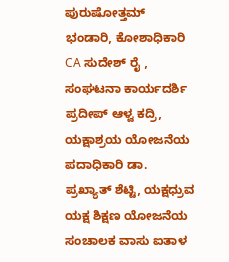ಪುರುಷೋತ್ತಮ್ ಭಂಡಾರಿ, ಕೋಶಾಧಿಕಾರಿ CA ಸುದೇಶ್ ರೈ , ಸಂಘಟನಾ ಕಾರ್ಯದರ್ಶಿ ಪ್ರದೀಪ್ ಆಳ್ವ ಕದ್ರಿ, ಯಕ್ಷಾಶ್ರಯ ಯೋಜನೆಯ ಪದಾಧಿಕಾರಿ ಡಾ. ಪ್ರಖ್ಯಾತ್ ಶೆಟ್ಟಿ, ಯಕ್ಷಧ್ರುವ ಯಕ್ಷ ಶಿಕ್ಷಣ ಯೋಜನೆಯ ಸಂಚಾಲಕ ವಾಸು ಐತಾಳ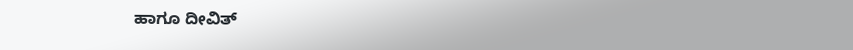ಹಾಗೂ ದೀವಿತ್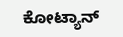ಕೋಟ್ಯಾನ್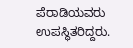ಪೆರಾಡಿಯವರು ಉಪಸ್ಥಿತರಿದ್ದರು.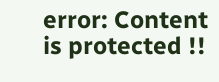error: Content is protected !!